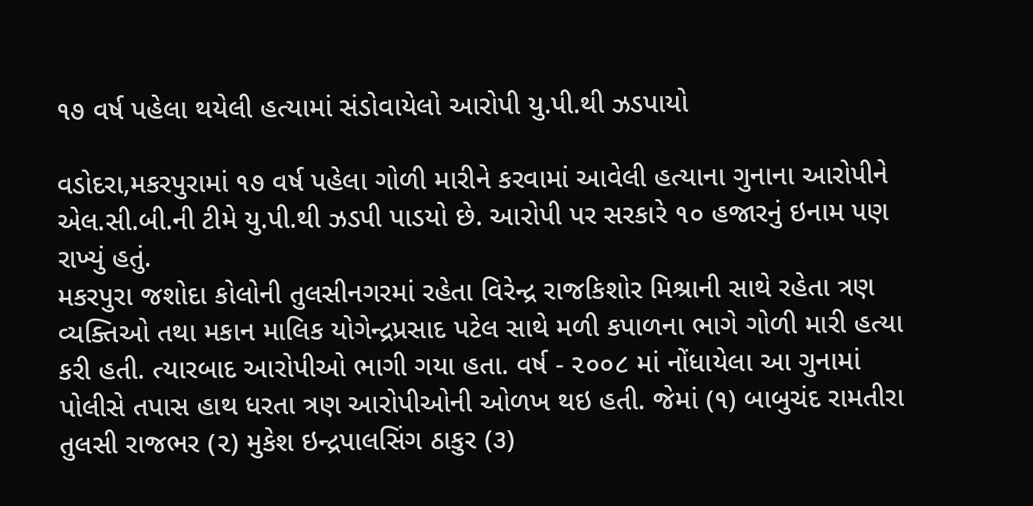૧૭ વર્ષ પહેલા થયેલી હત્યામાં સંડોવાયેલો આરોપી યુ.પી.થી ઝડપાયો

વડોદરા,મકરપુરામાં ૧૭ વર્ષ પહેલા ગોળી મારીને કરવામાં આવેલી હત્યાના ગુનાના આરોપીને એલ.સી.બી.ની ટીમે યુ.પી.થી ઝડપી પાડયો છે. આરોપી પર સરકારે ૧૦ હજારનું ઇનામ પણ રાખ્યું હતું.
મકરપુરા જશોદા કોલોની તુલસીનગરમાં રહેતા વિરેન્દ્ર રાજકિશોર મિશ્રાની સાથે રહેતા ત્રણ વ્યક્તિઓ તથા મકાન માલિક યોગેન્દ્રપ્રસાદ પટેલ સાથે મળી કપાળના ભાગે ગોળી મારી હત્યા કરી હતી. ત્યારબાદ આરોપીઓ ભાગી ગયા હતા. વર્ષ - ૨૦૦૮ માં નોંધાયેલા આ ગુનામાં પોલીસે તપાસ હાથ ધરતા ત્રણ આરોપીઓની ઓળખ થઇ હતી. જેમાં (૧) બાબુચંદ રામતીરા તુલસી રાજભર (૨) મુકેશ ઇન્દ્રપાલસિંગ ઠાકુર (૩)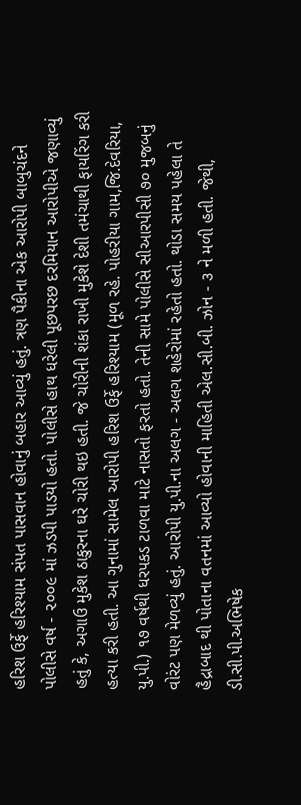હરિશ ઉર્ફે હરિશ્યામ સંપત પાસવાન હોવાનું બહાર આવ્યું હતું. ત્રણ પૈકીના એક આરોપી બાબુચંદને પોલીસે વર્ષ - ૨૦૦૯ માં ઝડપી પાડયો હતો. પોલીસે હાથ ધરેલી પૂછપરછ દરમિયાન આરોપીએ જણાવ્યું હતું કે, અગાઉ મુકેશ ઠાકુરના ઘરે ચોરી થઇ હતી. જે ચોરીની શંકા રાખી મુકેશે દેશી તમંચાથી ફાયરિંગ કરી હત્યા કરી હતી. આ ગુનામાં સામેલ આરોપી હરિશ ઉર્ફે હરિશ્યામ (મૂળ રહે. પોહરીયા ગામ,જિ.દેવરિયા, યુ.પી.) ૧૭ વર્ષથી ધરપકડ ટાળવા માટે નાસતો ફરતો હતો. તેની સામે પોલીસે સીઆરપીસી ૭૦ મુજબનું વોરંટ પણ મેળવ્યું હતું. આરોપી યુ.પી.ના અલગ - અલગ શહેરોમાં રહેતો હતો. થોડા સમય પહેલા તે હૈદ્રાબાદ થી પોતાના વતનમાં આવ્યો હોવાની માહિતી એલ.સી.બી. ઝોન - ૩ ને મળી હતી. જેથી, ડી.સી.પી.અભિષેક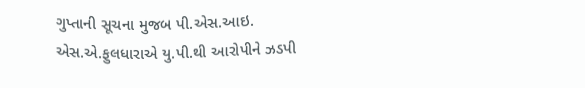ગુપ્તાની સૂચના મુજબ પી.એસ.આઇ. એસ.એ.ફુલધારાએ યુ.પી.થી આરોપીને ઝડપી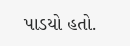પાડયો હતો.